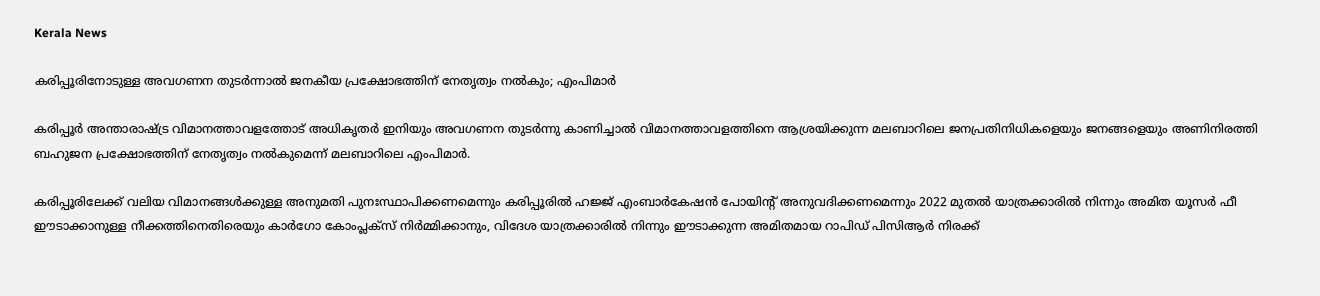Kerala News

കരിപ്പൂരിനോടുള്ള അവഗണന തുടര്‍ന്നാല്‍ ജനകീയ പ്രക്ഷോഭത്തിന് നേതൃത്വം നല്‍കും; എംപിമാര്‍

കരിപ്പൂര്‍ അന്താരാഷ്ട്ര വിമാനത്താവളത്തോട് അധികൃതര്‍ ഇനിയും അവഗണന തുടര്‍ന്നു കാണിച്ചാല്‍ വിമാനത്താവളത്തിനെ ആശ്രയിക്കുന്ന മലബാറിലെ ജനപ്രതിനിധികളെയും ജനങ്ങളെയും അണിനിരത്തി ബഹുജന പ്രക്ഷോഭത്തിന് നേതൃത്വം നല്‍കുമെന്ന് മലബാറിലെ എംപിമാര്‍.

കരിപ്പൂരിലേക്ക് വലിയ വിമാനങ്ങള്‍ക്കുള്ള അനുമതി പുനഃസ്ഥാപിക്കണമെന്നും കരിപ്പൂരില്‍ ഹജ്ജ് എംബാര്‍കേഷന്‍ പോയിന്റ് അനുവദിക്കണമെന്നും 2022 മുതല്‍ യാത്രക്കാരില്‍ നിന്നും അമിത യൂസര്‍ ഫീ ഈടാക്കാനുള്ള നീക്കത്തിനെതിരെയും കാര്‍ഗോ കോംപ്ലക്‌സ് നിര്‍മ്മിക്കാനും, വിദേശ യാത്രക്കാരില്‍ നിന്നും ഈടാക്കുന്ന അമിതമായ റാപിഡ് പിസിആര്‍ നിരക്ക്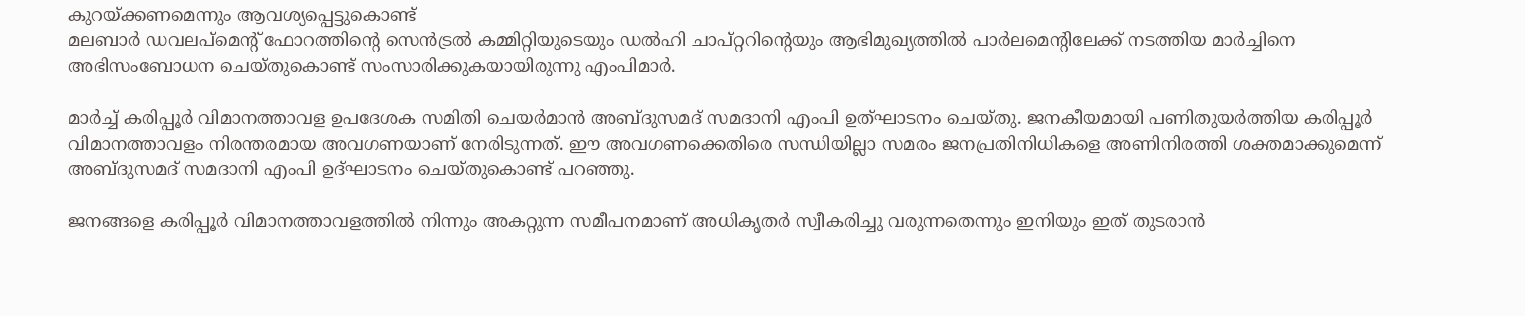കുറയ്ക്കണമെന്നും ആവശ്യപ്പെട്ടുകൊണ്ട്
മലബാര്‍ ഡവലപ്‌മെന്റ് ഫോറത്തിന്റെ സെന്‍ട്രല്‍ കമ്മിറ്റിയുടെയും ഡല്‍ഹി ചാപ്റ്ററിന്റെയും ആഭിമുഖ്യത്തില്‍ പാര്‍ലമെന്റിലേക്ക് നടത്തിയ മാര്‍ച്ചിനെ അഭിസംബോധന ചെയ്തുകൊണ്ട് സംസാരിക്കുകയായിരുന്നു എംപിമാര്‍.

മാര്‍ച്ച് കരിപ്പൂര്‍ വിമാനത്താവള ഉപദേശക സമിതി ചെയര്‍മാന്‍ അബ്ദുസമദ് സമദാനി എംപി ഉത്ഘാടനം ചെയ്തു. ജനകീയമായി പണിതുയര്‍ത്തിയ കരിപ്പൂര്‍ വിമാനത്താവളം നിരന്തരമായ അവഗണയാണ് നേരിടുന്നത്. ഈ അവഗണക്കെതിരെ സന്ധിയില്ലാ സമരം ജനപ്രതിനിധികളെ അണിനിരത്തി ശക്തമാക്കുമെന്ന് അബ്ദുസമദ് സമദാനി എംപി ഉദ്ഘാടനം ചെയ്തുകൊണ്ട് പറഞ്ഞു.

ജനങ്ങളെ കരിപ്പൂര്‍ വിമാനത്താവളത്തില്‍ നിന്നും അകറ്റുന്ന സമീപനമാണ് അധികൃതര്‍ സ്വീകരിച്ചു വരുന്നതെന്നും ഇനിയും ഇത് തുടരാന്‍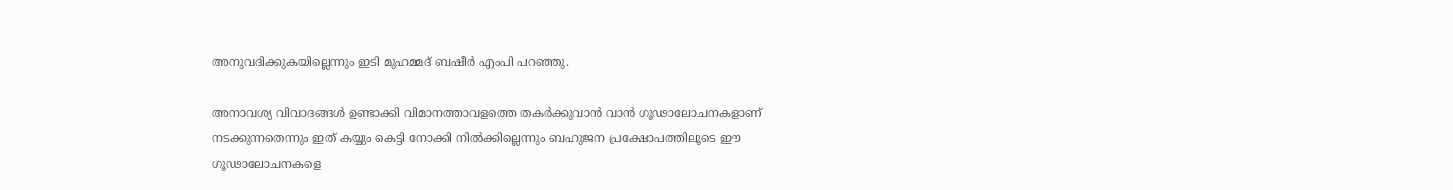അനുവദിക്കുകയില്ലെന്നും ഇടി മുഹമ്മദ് ബഷീര്‍ എംപി പറഞ്ഞു.

അനാവശ്യ വിവാദങ്ങള്‍ ഉണ്ടാക്കി വിമാനത്താവളത്തെ തകര്‍ക്കുവാന്‍ വാന്‍ ഗൂഢാലോചനകളാണ് നടക്കുന്നതെന്നും ഇത് കയ്യും കെട്ടി നോക്കി നില്‍ക്കില്ലെന്നും ബഹുജന പ്രക്ഷോപത്തിലൂടെ ഈ ഗൂഢാലോചനകളെ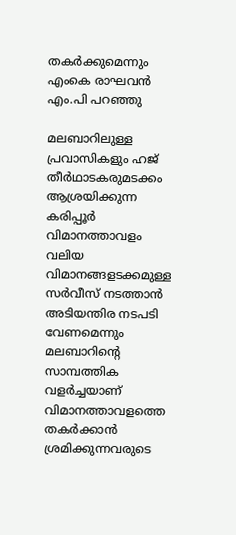തകര്‍ക്കുമെന്നും എംകെ രാഘവന്‍ എം.പി പറഞ്ഞു

മലബാറിലുള്ള പ്രവാസികളും ഹജ് തീര്‍ഥാടകരുമടക്കം ആശ്രയിക്കുന്ന കരിപ്പൂര്‍ വിമാനത്താവളം വലിയ വിമാനങ്ങളടക്കമുള്ള സര്‍വീസ് നടത്താന്‍ അടിയന്തിര നടപടി വേണമെന്നും മലബാറിന്റെ സാമ്പത്തിക വളര്‍ച്ചയാണ് വിമാനത്താവളത്തെ തകര്‍ക്കാന്‍ ശ്രമിക്കുന്നവരുടെ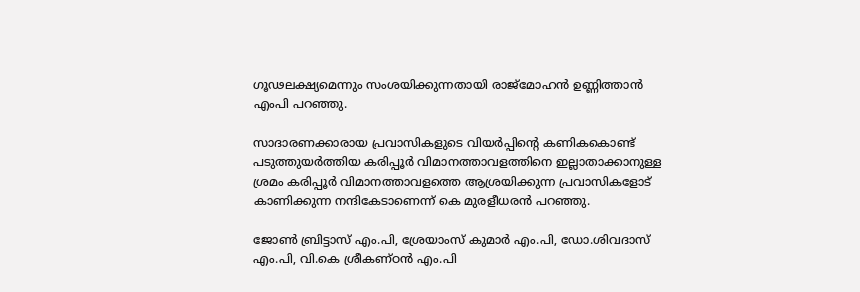ഗൂഢലക്ഷ്യമെന്നും സംശയിക്കുന്നതായി രാജ്‌മോഹന്‍ ഉണ്ണിത്താന്‍ എംപി പറഞ്ഞു.

സാദാരണക്കാരായ പ്രവാസികളുടെ വിയര്‍പ്പിന്റെ കണികകൊണ്ട് പടുത്തുയര്‍ത്തിയ കരിപ്പൂര്‍ വിമാനത്താവളത്തിനെ ഇല്ലാതാക്കാനുള്ള ശ്രമം കരിപ്പൂര്‍ വിമാനത്താവളത്തെ ആശ്രയിക്കുന്ന പ്രവാസികളോട് കാണിക്കുന്ന നന്ദികേടാണെന്ന് കെ മുരളീധരന്‍ പറഞ്ഞു.

ജോണ്‍ ബ്രിട്ടാസ് എം.പി, ശ്രേയാംസ് കുമാര്‍ എം.പി, ഡോ.ശിവദാസ് എം.പി, വി.കെ ശ്രീകണ്ഠന്‍ എം.പി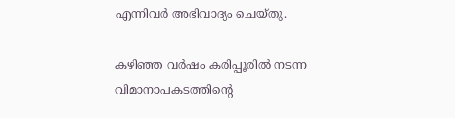എന്നിവര്‍ അഭിവാദ്യം ചെയ്തു.

കഴിഞ്ഞ വര്‍ഷം കരിപ്പൂരില്‍ നടന്ന വിമാനാപകടത്തിന്റെ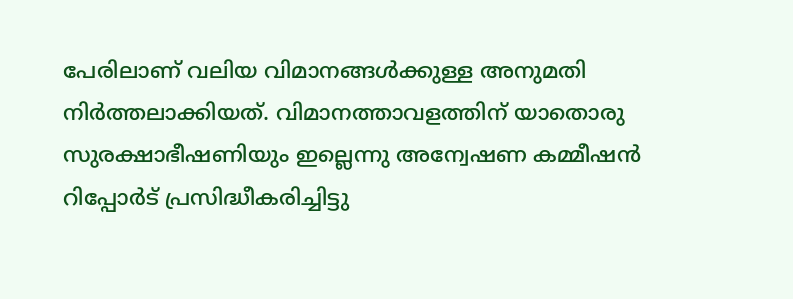പേരിലാണ് വലിയ വിമാനങ്ങള്‍ക്കുള്ള അനുമതി നിര്‍ത്തലാക്കിയത്. വിമാനത്താവളത്തിന് യാതൊരു സുരക്ഷാഭീഷണിയും ഇല്ലെന്നു അന്വേഷണ കമ്മീഷന്‍ റിപ്പോര്‍ട് പ്രസിദ്ധീകരിച്ചിട്ടു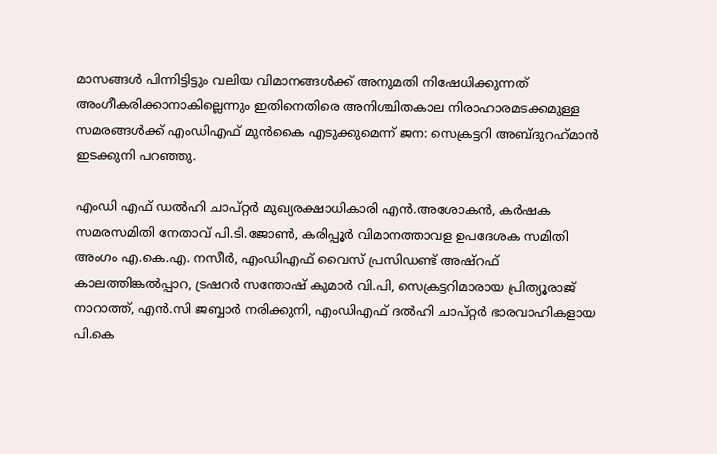മാസങ്ങള്‍ പിന്നിട്ടിട്ടും വലിയ വിമാനങ്ങള്‍ക്ക് അനുമതി നിഷേധിക്കുന്നത് അംഗീകരിക്കാനാകില്ലെന്നും ഇതിനെതിരെ അനിശ്ചിതകാല നിരാഹാരമടക്കമുള്ള സമരങ്ങള്‍ക്ക് എംഡിഎഫ് മുന്‍കൈ എടുക്കുമെന്ന് ജന: സെക്രട്ടറി അബ്ദുറഹ്‌മാന്‍ ഇടക്കുനി പറഞ്ഞു.

എംഡി എഫ് ഡല്‍ഹി ചാപ്റ്റര്‍ മുഖ്യരക്ഷാധികാരി എന്‍.അശോകന്‍, കര്‍ഷക സമരസമിതി നേതാവ് പി.ടി.ജോണ്‍, കരിപ്പൂര്‍ വിമാനത്താവള ഉപദേശക സമിതി അംഗം എ.കെ.എ. നസീര്‍, എംഡിഎഫ് വൈസ് പ്രസിഡണ്ട് അഷ്റഫ് കാലത്തിങ്കല്‍പ്പാറ, ട്രഷറര്‍ സന്തോഷ് കുമാര്‍ വി.പി, സെക്രട്ടറിമാരായ പ്രിത്യൂരാജ് നാറാത്ത്, എന്‍.സി ജബ്ബാര്‍ നരിക്കുനി, എംഡിഎഫ് ദല്‍ഹി ചാപ്റ്റര്‍ ഭാരവാഹികളായ പി.കെ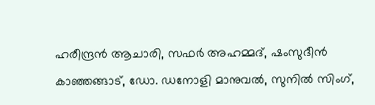ഹരീന്ദ്രന്‍ ആചാരി, സഫര്‍ അഹമ്മദ്, ഷംസുദീന്‍ കാഞ്ഞങ്ങാട്, ഡോ. ഡനോളി മാനുവല്‍, സുനില്‍ സിംഗ്,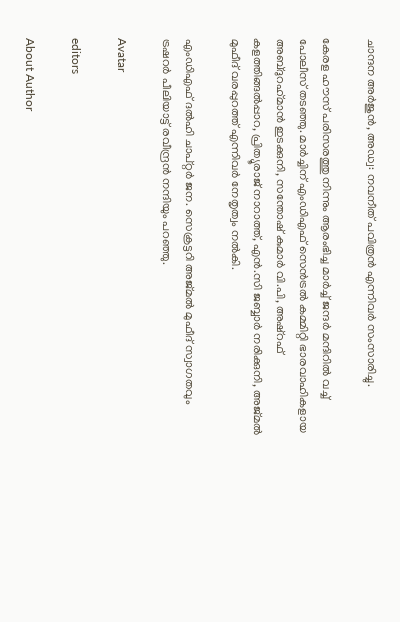ചാന്ദന അര്‍ജുന്‍, അഡ്വ: നവനീത് പവിത്രന്‍ എന്നിവര്‍ സംസാരിച്ചു.

കേരള ഹൗസ് പരിസരത്തു നിന്നും ആരംഭിച്ച മാര്‍ച്ച് ജന്ദര്‍ മന്ദിറില്‍ വച്ച് പോലീസ് തടഞ്ഞു. മാര്‍ച്ചിന് എംഡിഎഫ് സെന്‍ട്രല്‍ കമ്മിറ്റി ഭാരവാഹികളായ അബ്ദുറഹ്‌മാന്‍ ഇടക്കുനി, സന്തോഷ് കുമാര്‍ വി.പി, അഷ്റഫ് കളത്തിങ്ങല്‍പ്പാറ, പ്രിത്യൂരാജ് നാറാത്ത്, എന്‍.സി ജബ്ബാര്‍ നരിക്കുനി, അജ്മല്‍ മുഫീദ് വരപ്പുറത്ത് എന്നിവര്‍ നേതൃത്വം നല്‍കി.

എംഡിഎഫ് ദല്‍ഹി ചാപ്റ്റര്‍ ജന. സെക്രട്ടറി അജ്മല്‍ മുഫീദ് സ്വാഗതവും ട്രഷറര്‍ പീലിയാട്ട് രവീന്ദ്രന്‍ നന്ദിയും പറഞ്ഞു.

Avatar

editors

About Author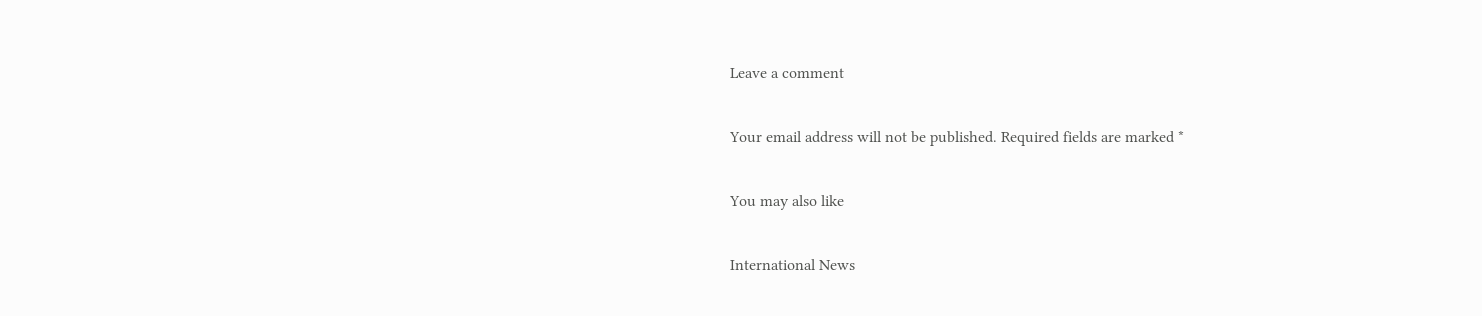Leave a comment

Your email address will not be published. Required fields are marked *

You may also like

International News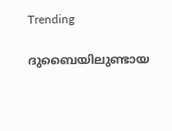Trending

ദുബൈയിലുണ്ടായ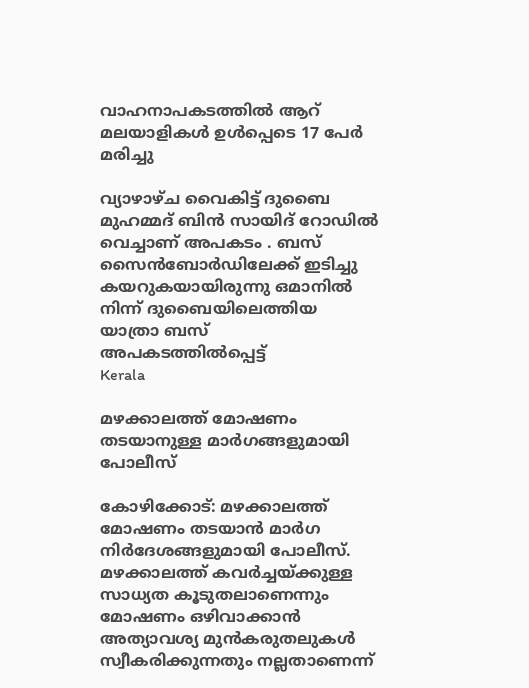വാഹനാപകടത്തില്‍ ആറ് മലയാളികള്‍ ഉള്‍പ്പെടെ 17 പേര്‍ മരിച്ചു

വ്യാഴാഴ്ച വൈകിട്ട് ദുബൈ മുഹമ്മദ് ബിൻ സായിദ് റോഡിൽ വെച്ചാണ് അപകടം . ബസ് സൈൻബോർഡിലേക്ക് ഇടിച്ചു കയറുകയായിരുന്നു ഒമാനിൽ നിന്ന് ദുബൈയിലെത്തിയ യാത്രാ ബസ് അപകടത്തിൽപ്പെട്ട്
Kerala

മഴക്കാലത്ത് മോഷണം തടയാനുള്ള മാര്‍ഗങ്ങളുമായി പോലീസ്‌

കോഴിക്കോട്: മഴക്കാലത്ത് മോഷണം തടയാന്‍ മാര്‍ഗ നിര്‍ദേശങ്ങളുമായി പോലീസ്. മഴക്കാലത്ത് കവര്‍ച്ചയ്ക്കുള്ള സാധ്യത കൂടുതലാണെന്നും മോഷണം ഒഴിവാക്കാന്‍ അത്യാവശ്യ മുന്‍കരുതലുകള്‍ സ്വീകരിക്കുന്നതും നല്ലതാണെന്ന്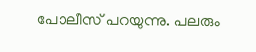പോലീസ് പറയുന്നു. പലരും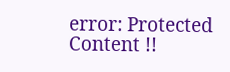error: Protected Content !!